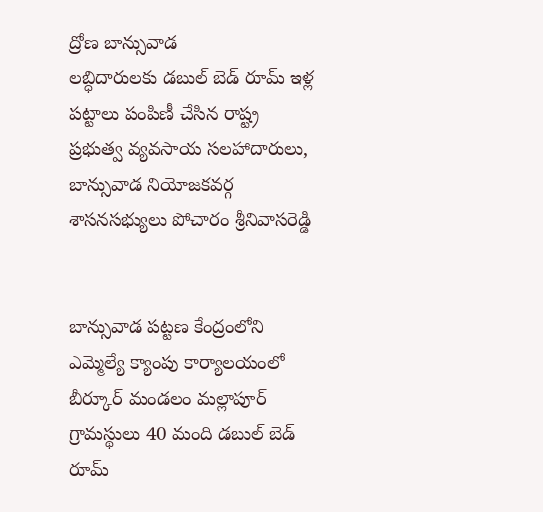ద్రోణ బాన్సువాడ
లబ్ధిదారులకు డబుల్ బెడ్ రూమ్ ఇళ్ల పట్టాలు పంపిణీ చేసిన రాష్ట్ర ప్రభుత్వ వ్యవసాయ సలహాదారులు, బాన్సువాడ నియోజకవర్గ శాసనసభ్యులు పోచారం శ్రీనివాసరెడ్డి


బాన్సువాడ పట్టణ కేంద్రంలోని ఎమ్మెల్యే క్యాంపు కార్యాలయంలో బీర్కూర్ మండలం మల్లాపూర్ గ్రామస్థులు 40 మంది డబుల్ బెడ్ రూమ్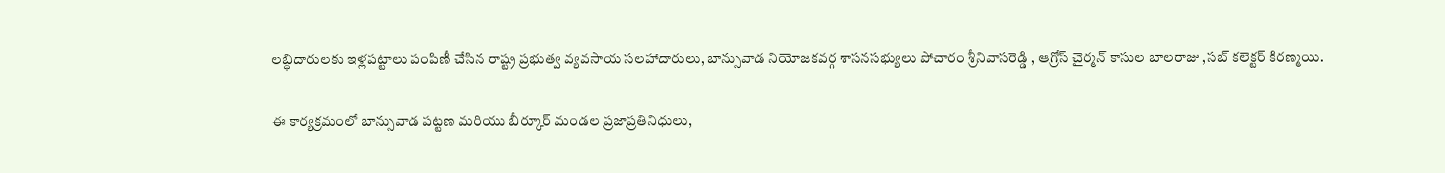లబ్ధిదారులకు ఇళ్లపట్టాలు పంపిణీ చేసిన రాష్ట్ర ప్రభుత్వ వ్యవసాయ సలహాదారులు, బాన్సువాడ నియోజకవర్గ శాసనసభ్యులు పోచారం శ్రీనివాసరెడ్డి , ఆగ్రోస్ చైర్మన్ కాసుల బాలరాజు ,సబ్ కలెక్టర్ కిరణ్మయి.

ఈ కార్యక్రమంలో బాన్సువాడ పట్టణ మరియు బీర్కూర్ మండల ప్రజాప్రతినిధులు,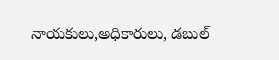నాయకులు,అధికారులు, డబుల్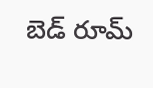బెడ్ రూమ్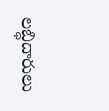లబ్ధిదారులు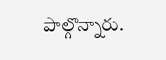పాల్గొన్నారు.